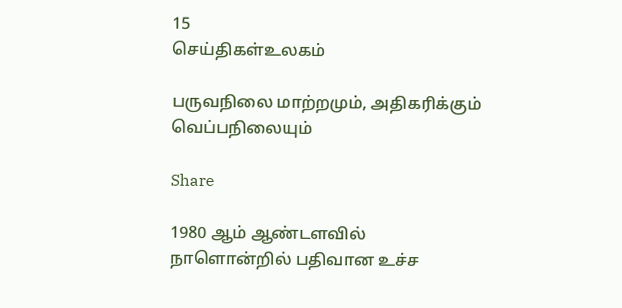15
செய்திகள்உலகம்

பருவநிலை மாற்றமும், அதிகரிக்கும் வெப்பநிலையும்

Share

1980 ஆம் ஆண்டளவில் நாளொன்றில் பதிவான உச்ச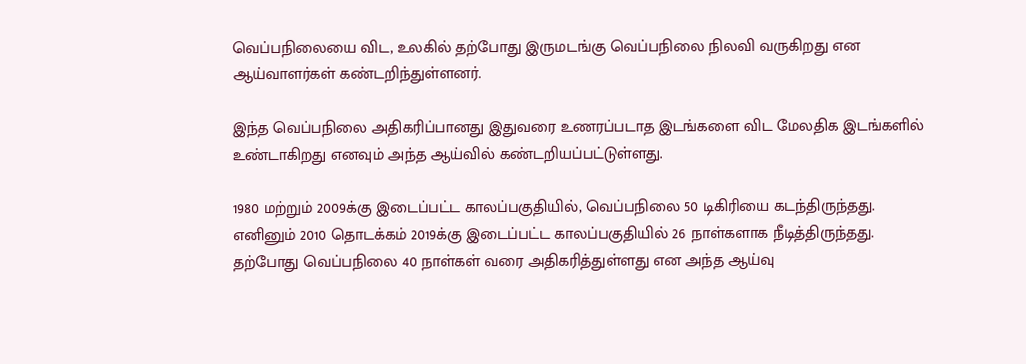வெப்பநிலையை விட, உலகில் தற்போது இருமடங்கு வெப்பநிலை நிலவி வருகிறது என ஆய்வாளர்கள் கண்டறிந்துள்ளனர்.

இந்த வெப்பநிலை அதிகரிப்பானது இதுவரை உணரப்படாத இடங்களை விட மேலதிக இடங்களில் உண்டாகிறது எனவும் அந்த ஆய்வில் கண்டறியப்பட்டுள்ளது.

1980 மற்றும் 2009க்கு இடைப்பட்ட காலப்பகுதியில், வெப்பநிலை 50 டிகிரியை கடந்திருந்தது. எனினும் 2010 தொடக்கம் 2019க்கு இடைப்பட்ட காலப்பகுதியில் 26 நாள்களாக நீடித்திருந்தது. தற்போது வெப்பநிலை 40 நாள்கள் வரை அதிகரித்துள்ளது என அந்த ஆய்வு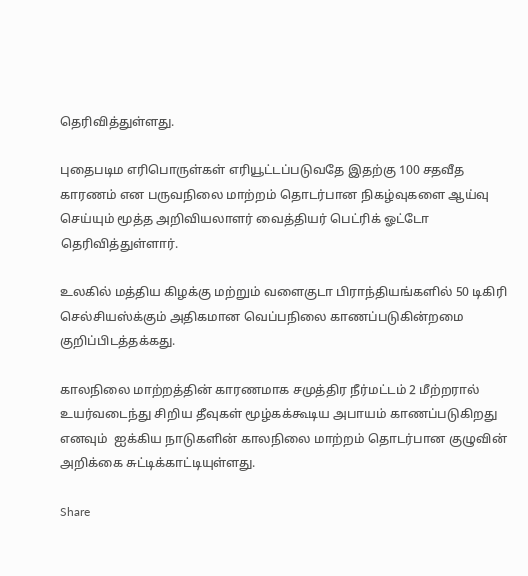தெரிவித்துள்ளது.

புதைபடிம எரிபொருள்கள் எரியூட்டப்படுவதே இதற்கு 100 சதவீத காரணம் என பருவநிலை மாற்றம் தொடர்பான நிகழ்வுகளை ஆய்வு செய்யும் மூத்த அறிவியலாளர் வைத்தியர் பெட்ரிக் ஓட்டோ தெரிவித்துள்ளார்.

உலகில் மத்திய கிழக்கு மற்றும் வளைகுடா பிராந்தியங்களில் 50 டிகிரி செல்சியஸ்க்கும் அதிகமான வெப்பநிலை காணப்படுகின்றமை குறிப்பிடத்தக்கது.

காலநிலை மாற்றத்தின் காரணமாக சமுத்திர நீர்மட்டம் 2 மீற்றரால் உயர்வடைந்து சிறிய தீவுகள் மூழ்கக்கூடிய அபாயம் காணப்படுகிறது எனவும்  ஐக்கிய நாடுகளின் காலநிலை மாற்றம் தொடர்பான குழுவின் அறிக்கை சுட்டிக்காட்டியுள்ளது.

Share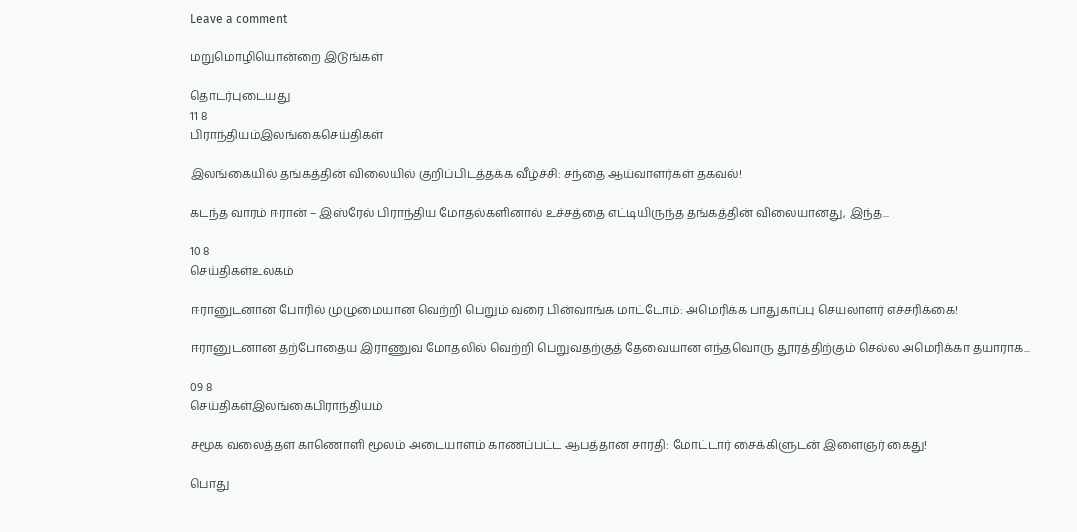Leave a comment

மறுமொழியொன்றை இடுங்கள்

தொடர்புடையது
11 8
பிராந்தியம்இலங்கைசெய்திகள்

இலங்கையில் தங்கத்தின் விலையில் குறிப்பிடத்தக்க வீழ்ச்சி: சந்தை ஆய்வாளர்கள் தகவல்!

கடந்த வாரம் ஈரான் – இஸ்ரேல் பிராந்திய மோதல்களினால் உச்சத்தை எட்டியிருந்த தங்கத்தின் விலையானது, இந்த...

10 8
செய்திகள்உலகம்

ஈரானுடனான போரில் முழுமையான வெற்றி பெறும் வரை பின்வாங்க மாட்டோம்: அமெரிக்க பாதுகாப்பு செயலாளர் எச்சரிக்கை!

ஈரானுடனான தற்போதைய இராணுவ மோதலில் வெற்றி பெறுவதற்குத் தேவையான எந்தவொரு தூரத்திற்கும் செல்ல அமெரிக்கா தயாராக...

09 8
செய்திகள்இலங்கைபிராந்தியம்

சமூக வலைத்தள காணொளி மூலம் அடையாளம் காணப்பட்ட ஆபத்தான சாரதி: மோட்டார் சைக்கிளுடன் இளைஞர் கைது!

பொது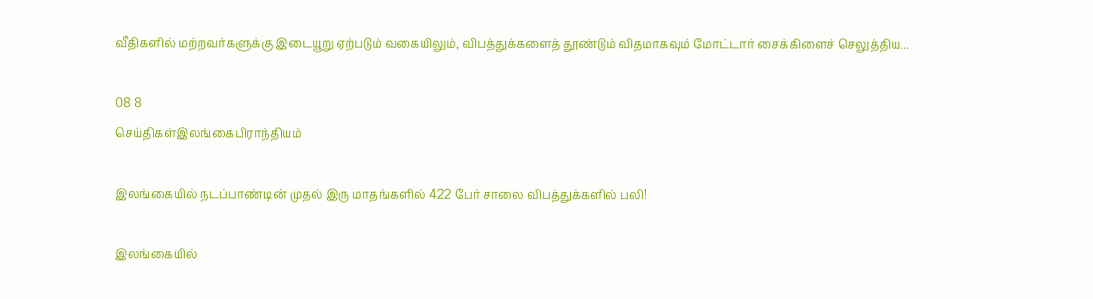வீதிகளில் மற்றவர்களுக்கு இடையூறு ஏற்படும் வகையிலும், விபத்துக்களைத் தூண்டும் விதமாகவும் மோட்டார் சைக்கிளைச் செலுத்திய...

08 8
செய்திகள்இலங்கைபிராந்தியம்

இலங்கையில் நடப்பாண்டின் முதல் இரு மாதங்களில் 422 பேர் சாலை விபத்துக்களில் பலி!

இலங்கையில்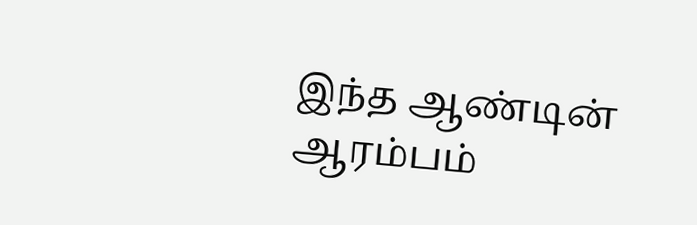இந்த ஆண்டின் ஆரம்பம்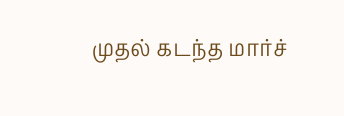முதல் கடந்த மார்ச்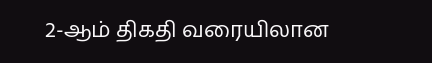2-ஆம் திகதி வரையிலான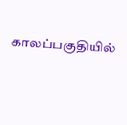காலப்பகுதியில்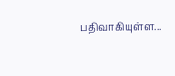பதிவாகியுள்ள...